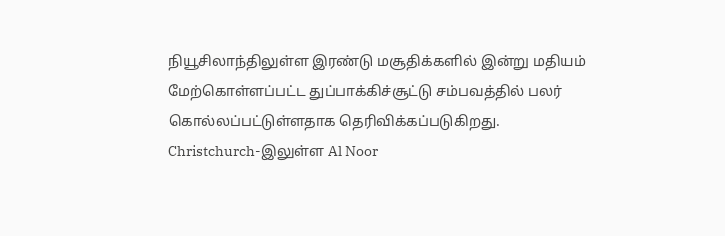நியூசிலாந்திலுள்ள இரண்டு மசூதிக்களில் இன்று மதியம் மேற்கொள்ளப்பட்ட துப்பாக்கிச்சூட்டு சம்பவத்தில் பலர் கொல்லப்பட்டுள்ளதாக தெரிவிக்கப்படுகிறது.
Christchurch-இலுள்ள Al Noor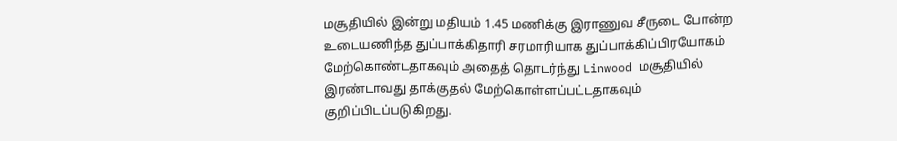மசூதியில் இன்று மதியம் 1.45 மணிக்கு இராணுவ சீருடை போன்ற உடையணிந்த துப்பாக்கிதாரி சரமாரியாக துப்பாக்கிப்பிரயோகம் மேற்கொண்டதாகவும் அதைத் தொடர்ந்து Linwood மசூதியில் இரண்டாவது தாக்குதல் மேற்கொள்ளப்பட்டதாகவும் குறிப்பிடப்படுகிறது.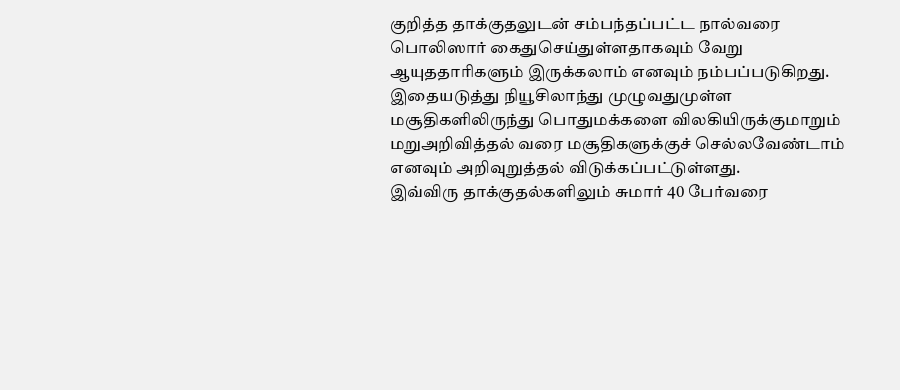குறித்த தாக்குதலுடன் சம்பந்தப்பட்ட நால்வரை பொலிஸார் கைதுசெய்துள்ளதாகவும் வேறு ஆயுததாரிகளும் இருக்கலாம் எனவும் நம்பப்படுகிறது.
இதையடுத்து நியூசிலாந்து முழுவதுமுள்ள மசூதிகளிலிருந்து பொதுமக்களை விலகியிருக்குமாறும் மறுஅறிவித்தல் வரை மசூதிகளுக்குச் செல்லவேண்டாம் எனவும் அறிவுறுத்தல் விடுக்கப்பட்டுள்ளது.
இவ்விரு தாக்குதல்களிலும் சுமார் 40 பேர்வரை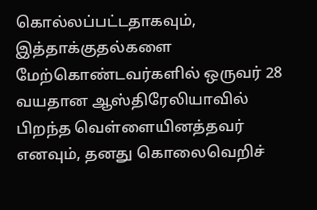கொல்லப்பட்டதாகவும், இத்தாக்குதல்களை மேற்கொண்டவர்களில் ஒருவர் 28 வயதான ஆஸ்திரேலியாவில் பிறந்த வெள்ளையினத்தவர் எனவும், தனது கொலைவெறிச்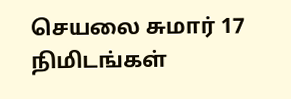செயலை சுமார் 17 நிமிடங்கள்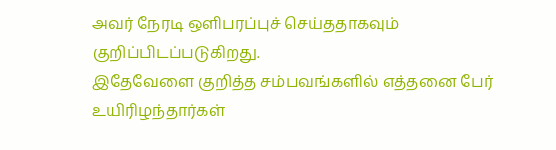அவர் நேரடி ஒளிபரப்புச் செய்ததாகவும் குறிப்பிடப்படுகிறது.
இதேவேளை குறித்த சம்பவங்களில் எத்தனை பேர் உயிரிழந்தார்கள்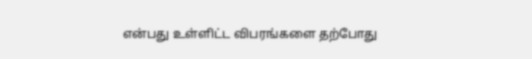என்பது உள்ளிட்ட விபரங்களை தற்போது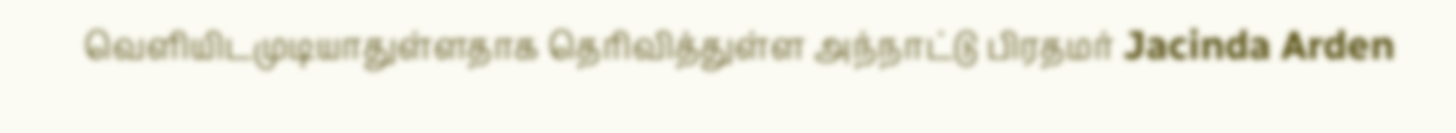வெளியிடமுடியாதுள்ளதாக தெரிவித்துள்ள அந்நாட்டு பிரதமர் Jacinda Arden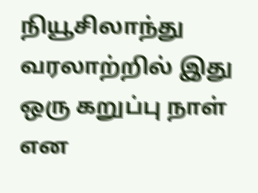நியூசிலாந்து வரலாற்றில் இது ஒரு கறுப்பு நாள் என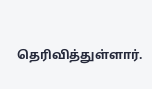தெரிவித்துள்ளார்.